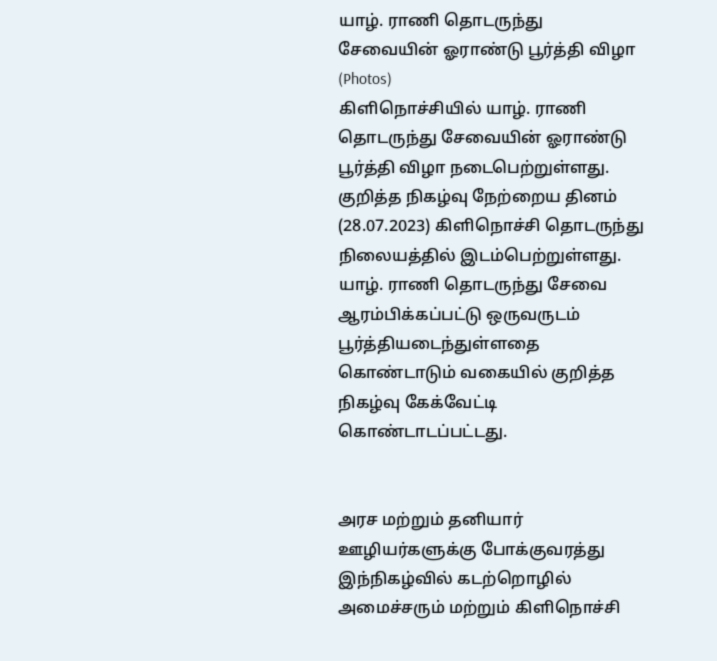யாழ். ராணி தொடருந்து சேவையின் ஓராண்டு பூர்த்தி விழா (Photos)
கிளிநொச்சியில் யாழ். ராணி தொடருந்து சேவையின் ஓராண்டு பூர்த்தி விழா நடைபெற்றுள்ளது.
குறித்த நிகழ்வு நேற்றைய தினம் (28.07.2023) கிளிநொச்சி தொடருந்து நிலையத்தில் இடம்பெற்றுள்ளது.
யாழ். ராணி தொடருந்து சேவை ஆரம்பிக்கப்பட்டு ஒருவருடம் பூர்த்தியடைந்துள்ளதை கொண்டாடும் வகையில் குறித்த நிகழ்வு கேக்வேட்டி கொண்டாடப்பட்டது.


அரச மற்றும் தனியார் ஊழியர்களுக்கு போக்குவரத்து
இந்நிகழ்வில் கடற்றொழில் அமைச்சரும் மற்றும் கிளிநொச்சி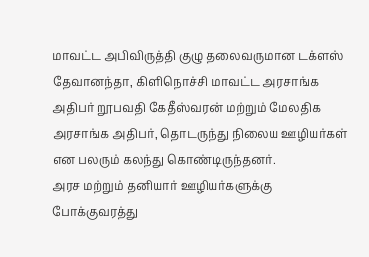மாவட்ட அபிவிருத்தி குழு தலைவருமான டக்ளஸ் தேவானந்தா, கிளிநொச்சி மாவட்ட அரசாங்க அதிபர் றூபவதி கேதீஸ்வரன் மற்றும் மேலதிக அரசாங்க அதிபர், தொடருந்து நிலைய ஊழியர்கள் என பலரும் கலந்து கொண்டிருந்தனர்.
அரச மற்றும் தனியார் ஊழியர்களுக்கு போக்குவரத்து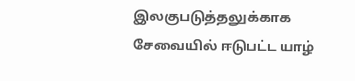இலகுபடுத்தலுக்காக சேவையில் ஈடுபட்ட யாழ்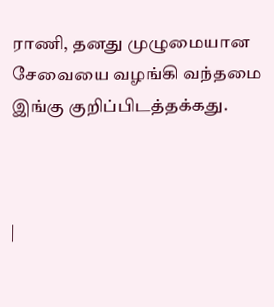ராணி, தனது முழுமையான சேவையை வழங்கி வந்தமை இங்கு குறிப்பிடத்தக்கது.



|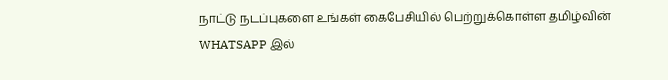நாட்டு நடப்புகளை உங்கள் கைபேசியில் பெற்றுக்கொள்ள தமிழ்வின் WHATSAPP இல்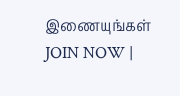இணையுங்கள் JOIN NOW |